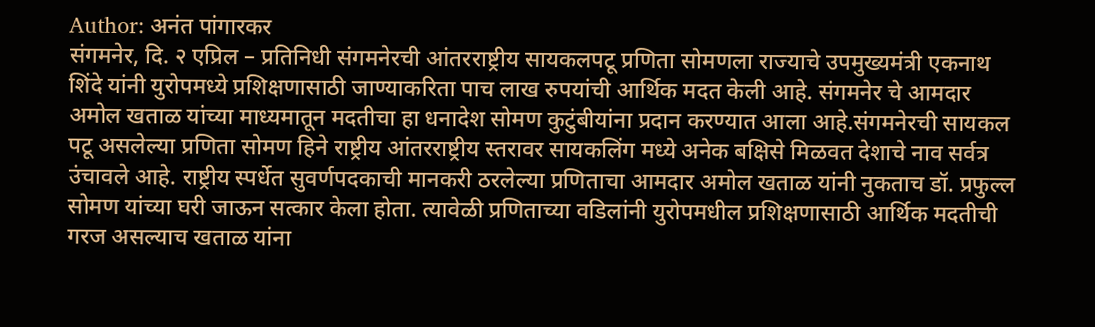Author: अनंत पांगारकर
संगमनेर, दि. २ एप्रिल – प्रतिनिधी संगमनेरची आंतरराष्ट्रीय सायकलपटू प्रणिता सोमणला राज्याचे उपमुख्यमंत्री एकनाथ शिंदे यांनी युरोपमध्ये प्रशिक्षणासाठी जाण्याकरिता पाच लाख रुपयांची आर्थिक मदत केली आहे. संगमनेर चे आमदार अमोल खताळ यांच्या माध्यमातून मदतीचा हा धनादेश सोमण कुटुंबीयांना प्रदान करण्यात आला आहे.संगमनेरची सायकल पटू असलेल्या प्रणिता सोमण हिने राष्ट्रीय आंतरराष्ट्रीय स्तरावर सायकलिंग मध्ये अनेक बक्षिसे मिळवत देशाचे नाव सर्वत्र उंचावले आहे. राष्ट्रीय स्पर्धेत सुवर्णपदकाची मानकरी ठरलेल्या प्रणिताचा आमदार अमोल खताळ यांनी नुकताच डॉ. प्रफुल्ल सोमण यांच्या घरी जाऊन सत्कार केला होता. त्यावेळी प्रणिताच्या वडिलांनी युरोपमधील प्रशिक्षणासाठी आर्थिक मदतीची गरज असल्याच खताळ यांना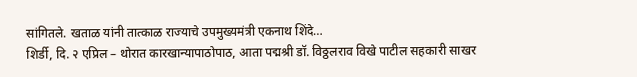सांगितले. खताळ यांनी तात्काळ राज्याचे उपमुख्यमंत्री एकनाथ शिंदे…
शिर्डी, दि. २ एप्रिल – थोरात कारखान्यापाठोपाठ, आता पद्मश्री डॉ. विठ्ठलराव विखे पाटील सहकारी साखर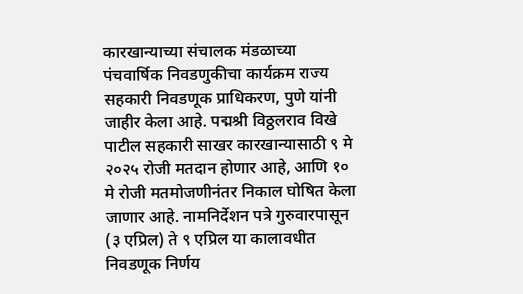कारखान्याच्या संचालक मंडळाच्या पंचवार्षिक निवडणुकीचा कार्यक्रम राज्य सहकारी निवडणूक प्राधिकरण, पुणे यांनी जाहीर केला आहे. पद्मश्री विठ्ठलराव विखे पाटील सहकारी साखर कारखान्यासाठी ९ मे २०२५ रोजी मतदान होणार आहे, आणि १० मे रोजी मतमोजणीनंतर निकाल घोषित केला जाणार आहे. नामनिर्देशन पत्रे गुरुवारपासून (३ एप्रिल) ते ९ एप्रिल या कालावधीत निवडणूक निर्णय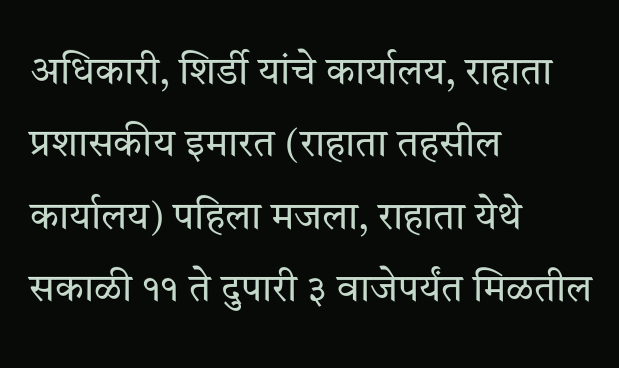अधिकारी, शिर्डी यांचे कार्यालय, राहाता प्रशासकीय इमारत (राहाता तहसील कार्यालय) पहिला मजला, राहाता येथे सकाळी ११ ते दुपारी ३ वाजेपर्यंत मिळतील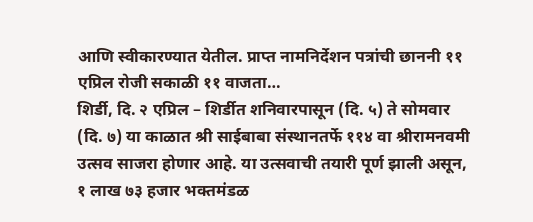आणि स्वीकारण्यात येतील. प्राप्त नामनिर्देशन पत्रांची छाननी ११ एप्रिल रोजी सकाळी ११ वाजता…
शिर्डी, दि. २ एप्रिल – शिर्डीत शनिवारपासून (दि. ५) ते सोमवार (दि. ७) या काळात श्री साईबाबा संस्थानतर्फे ११४ वा श्रीरामनवमी उत्सव साजरा होणार आहे. या उत्सवाची तयारी पूर्ण झाली असून, १ लाख ७३ हजार भक्तमंडळ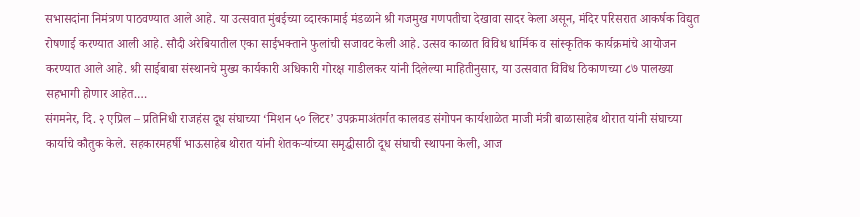सभासदांना निमंत्रण पाठवण्यात आले आहे. या उत्सवात मुंबईच्या व्दारकामाई मंडळाने श्री गजमुख गणपतीचा देखावा सादर केला असून, मंदिर परिसरात आकर्षक विद्युत रोषणाई करण्यात आली आहे. सौदी अरेबियातील एका साईभक्ताने फुलांची सजावट केली आहे. उत्सव काळात विविध धार्मिक व सांस्कृतिक कार्यक्रमांचे आयोजन करण्यात आले आहे. श्री साईबाबा संस्थानचे मुख्य कार्यकारी अधिकारी गोरक्ष गाडीलकर यांनी दिलेल्या माहितीनुसार, या उत्सवात विविध ठिकाणच्या ८७ पालख्या सहभागी होणार आहेत.…
संगमनेर, दि. २ एप्रिल – प्रतिनिधी राजहंस दूध संघाच्या ‘मिशन ५० लिटर’ उपक्रमाअंतर्गत कालवड संगोपन कार्यशाळेत माजी मंत्री बाळासाहेब थोरात यांनी संघाच्या कार्याचे कौतुक केले. सहकारमहर्षी भाऊसाहेब थोरात यांनी शेतकऱ्यांच्या समृद्धीसाठी दूध संघाची स्थापना केली, आज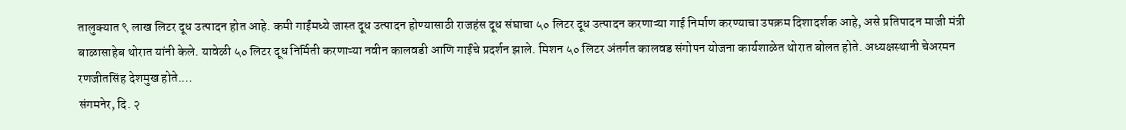तालुक्यात ९ लाख लिटर दूध उत्पादन होत आहे. कमी गाईंमध्ये जास्त दूध उत्पादन होण्यासाठी राजहंस दूध संघाचा ५० लिटर दूध उत्पादन करणाऱ्या गाई निर्माण करण्याचा उपक्रम दिशादर्शक आहे, असे प्रतिपादन माजी मंत्री बाळासाहेब थोरात यांनी केले. यावेळी ५० लिटर दूध निर्मिती करणाऱ्या नवीन कालवडी आणि गाईंचे प्रदर्शन झाले. मिशन ५० लिटर अंतर्गत कालवड संगोपन योजना कार्यशाळेत थोरात बोलत होते. अध्यक्षस्थानी चेअरमन रणजीतसिंह देशमुख होते.…
संगमनेर, दि. २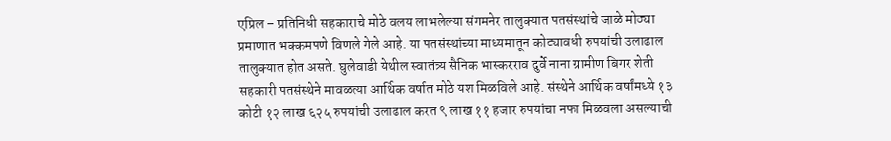एप्रिल – प्रतिनिधी सहकाराचे मोठे वलय लाभलेल्या संगमनेर तालुक्यात पतसंस्थांचे जाळे मोठ्या प्रमाणात भक्कमपणे विणले गेले आहे. या पतसंस्थांच्या माध्यमातून कोट्यावधी रुपयांची उलाढाल तालुक्यात होत असते. घुलेवाडी येथील स्वातंत्र्य सैनिक भास्करराव दुर्वे नाना ग्रामीण बिगर शेती सहकारी पतसंस्थेने मावळत्या आर्थिक वर्षात मोठे यश मिळविले आहे. संस्थेने आर्थिक वर्षांमध्ये १३ कोटी १२ लाख ६२५ रुपयांची उलाढाल करत ९ लाख ११ हजार रुपयांचा नफा मिळवला असल्याची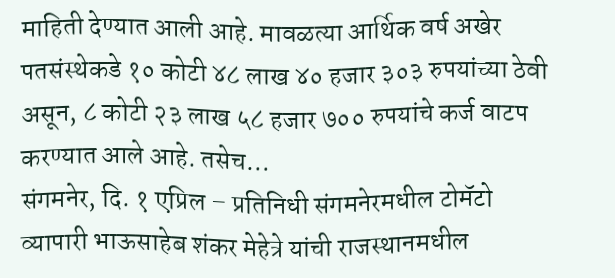माहिती देण्यात आली आहे. मावळत्या आर्थिक वर्ष अखेर पतसंस्थेकडे १० कोटी ४८ लाख ४० हजार ३०३ रुपयांच्या ठेवी असून, ८ कोटी २३ लाख ५८ हजार ७०० रुपयांचे कर्ज वाटप करण्यात आले आहे. तसेच…
संगमनेर, दि. १ एप्रिल – प्रतिनिधी संगमनेरमधील टोमॅटो व्यापारी भाऊसाहेब शंकर मेहेत्रे यांची राजस्थानमधील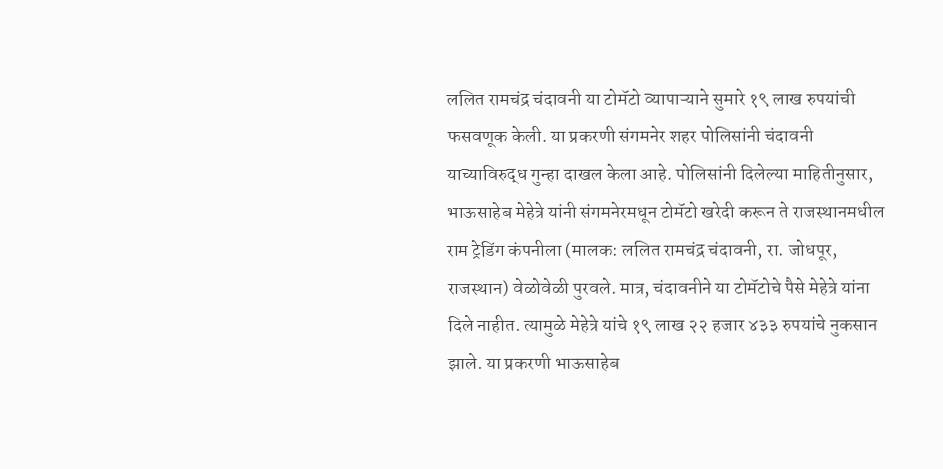ललित रामचंद्र चंदावनी या टोमॅटो व्यापाऱ्याने सुमारे १९ लाख रुपयांची फसवणूक केली. या प्रकरणी संगमनेर शहर पोलिसांनी चंदावनी याच्याविरुद्ध गुन्हा दाखल केला आहे. पोलिसांनी दिलेल्या माहितीनुसार, भाऊसाहेब मेहेत्रे यांनी संगमनेरमधून टोमॅटो खरेदी करून ते राजस्थानमधील राम ट्रेडिंग कंपनीला (मालक: ललित रामचंद्र चंदावनी, रा. जोधपूर, राजस्थान) वेळोवेळी पुरवले. मात्र, चंदावनीने या टोमॅटोचे पैसे मेहेत्रे यांना दिले नाहीत. त्यामुळे मेहेत्रे यांचे १९ लाख २२ हजार ४३३ रुपयांचे नुकसान झाले. या प्रकरणी भाऊसाहेब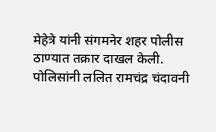मेहेत्रे यांनी संगमनेर शहर पोलीस ठाण्यात तक्रार दाखल केली. पोलिसांनी ललित रामचंद्र चंदावनी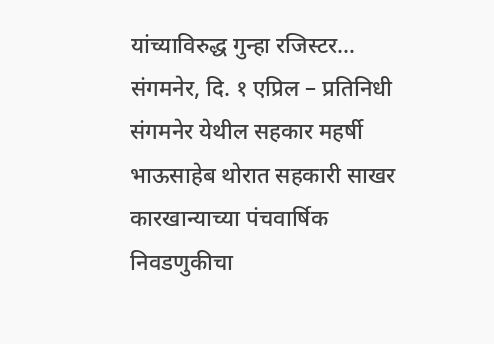यांच्याविरुद्ध गुन्हा रजिस्टर…
संगमनेर, दि. १ एप्रिल – प्रतिनिधी संगमनेर येथील सहकार महर्षी भाऊसाहेब थोरात सहकारी साखर कारखान्याच्या पंचवार्षिक निवडणुकीचा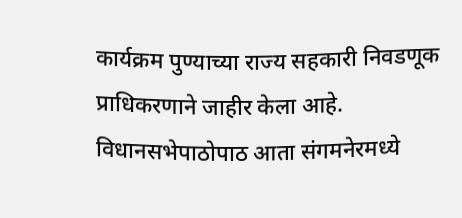कार्यक्रम पुण्याच्या राज्य सहकारी निवडणूक प्राधिकरणाने जाहीर केला आहे. विधानसभेपाठोपाठ आता संगमनेरमध्ये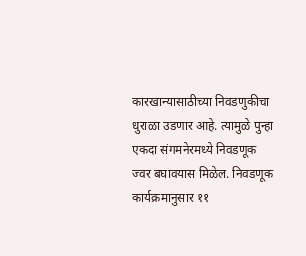कारखान्यासाठीच्या निवडणुकीचा धुराळा उडणार आहे. त्यामुळे पुन्हा एकदा संगमनेरमध्ये निवडणूक ज्वर बघावयास मिळेल. निवडणूक कार्यक्रमानुसार ११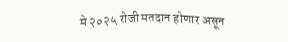मे २०२५ रोजी मतदान होणार असून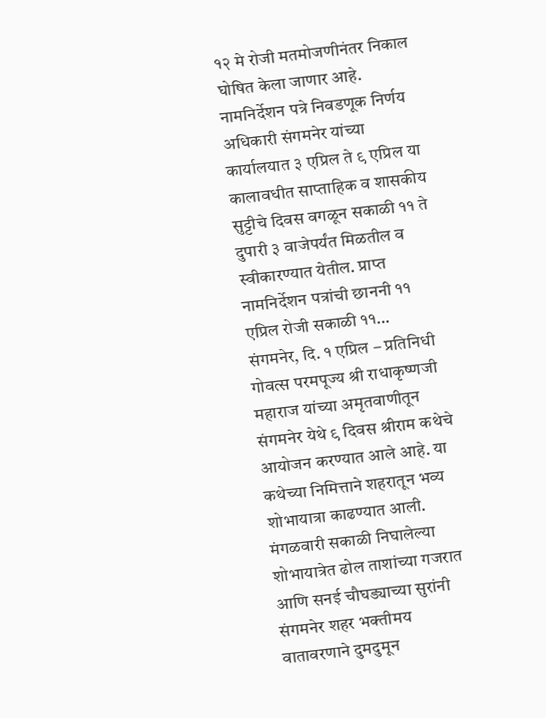१२ मे रोजी मतमोजणीनंतर निकाल घोषित केला जाणार आहे. नामनिर्देशन पत्रे निवडणूक निर्णय अधिकारी संगमनेर यांच्या कार्यालयात ३ एप्रिल ते ९ एप्रिल या कालावधीत साप्ताहिक व शासकीय सुट्टीचे दिवस वगळून सकाळी ११ ते दुपारी ३ वाजेपर्यंत मिळतील व स्वीकारण्यात येतील. प्राप्त नामनिर्देशन पत्रांची छाननी ११ एप्रिल रोजी सकाळी ११…
संगमनेर, दि. १ एप्रिल – प्रतिनिधी गोवत्स परमपूज्य श्री राधाकृष्णजी महाराज यांच्या अमृतवाणीतून संगमनेर येथे ९ दिवस श्रीराम कथेचे आयोजन करण्यात आले आहे. या कथेच्या निमित्ताने शहरातून भव्य शोभायात्रा काढण्यात आली. मंगळवारी सकाळी निघालेल्या शोभायात्रेत ढोल ताशांच्या गजरात आणि सनई चौघड्याच्या सुरांनी संगमनेर शहर भक्तीमय वातावरणाने दुमदुमून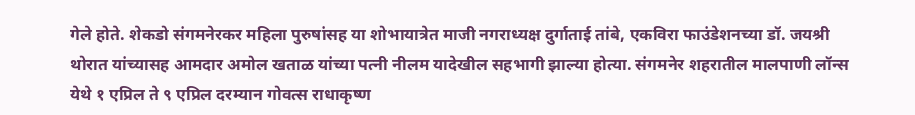गेले होते. शेकडो संगमनेरकर महिला पुरुषांसह या शोभायात्रेत माजी नगराध्यक्ष दुर्गाताई तांबे, एकविरा फाउंडेशनच्या डॉ. जयश्री थोरात यांच्यासह आमदार अमोल खताळ यांच्या पत्नी नीलम यादेखील सहभागी झाल्या होत्या. संगमनेर शहरातील मालपाणी लॉन्स येथे १ एप्रिल ते ९ एप्रिल दरम्यान गोवत्स राधाकृष्ण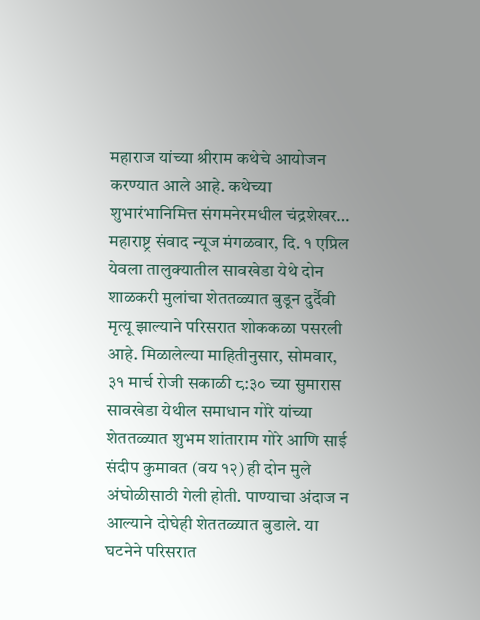महाराज यांच्या श्रीराम कथेचे आयोजन करण्यात आले आहे. कथेच्या शुभारंभानिमित्त संगमनेरमधील चंद्रशेखर…
महाराष्ट्र संवाद न्यूज मंगळवार, दि. १ एप्रिल येवला तालुक्यातील सावखेडा येथे दोन शाळकरी मुलांचा शेततळ्यात बुडून दुर्दैवी मृत्यू झाल्याने परिसरात शोककळा पसरली आहे. मिळालेल्या माहितीनुसार, सोमवार, ३१ मार्च रोजी सकाळी ८:३० च्या सुमारास सावखेडा येथील समाधान गोरे यांच्या शेततळ्यात शुभम शांताराम गोरे आणि साई संदीप कुमावत (वय १२) ही दोन मुले अंघोळीसाठी गेली होती. पाण्याचा अंदाज न आल्याने दोघेही शेततळ्यात बुडाले. या घटनेने परिसरात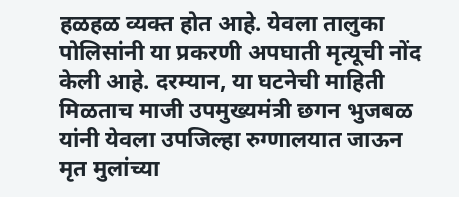हळहळ व्यक्त होत आहे. येवला तालुका पोलिसांनी या प्रकरणी अपघाती मृत्यूची नोंद केली आहे. दरम्यान, या घटनेची माहिती मिळताच माजी उपमुख्यमंत्री छगन भुजबळ यांनी येवला उपजिल्हा रुग्णालयात जाऊन मृत मुलांच्या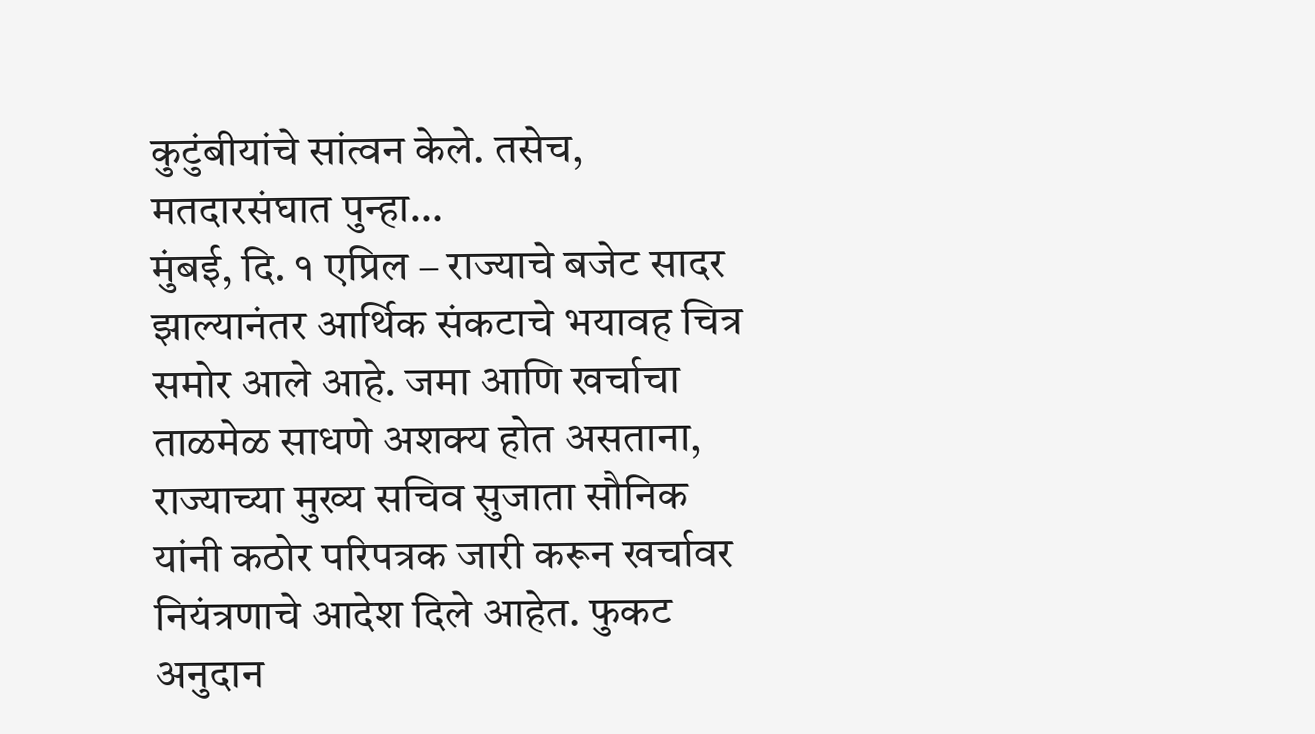कुटुंबीयांचे सांत्वन केले. तसेच, मतदारसंघात पुन्हा…
मुंबई, दि. १ एप्रिल – राज्याचे बजेट सादर झाल्यानंतर आर्थिक संकटाचे भयावह चित्र समोर आले आहे. जमा आणि खर्चाचा ताळमेळ साधणे अशक्य होत असताना, राज्याच्या मुख्य सचिव सुजाता सौनिक यांनी कठोर परिपत्रक जारी करून खर्चावर नियंत्रणाचे आदेश दिले आहेत. फुकट अनुदान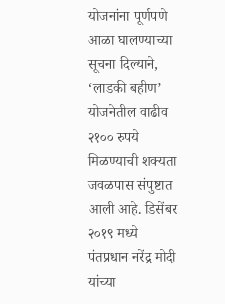योजनांना पूर्णपणे आळा घालण्याच्या सूचना दिल्याने, ‘लाडकी बहीण’ योजनेतील वाढीव २१०० रुपये मिळण्याची शक्यता जवळपास संपुष्टात आली आहे. डिसेंबर २०१९ मध्ये पंतप्रधान नरेंद्र मोदी यांच्या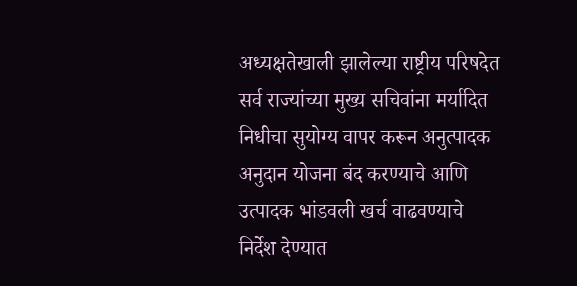अध्यक्षतेखाली झालेल्या राष्ट्रीय परिषदेत सर्व राज्यांच्या मुख्य सचिवांना मर्यादित निधीचा सुयोग्य वापर करून अनुत्पादक अनुदान योजना बंद करण्याचे आणि उत्पादक भांडवली खर्च वाढवण्याचे निर्देश देण्यात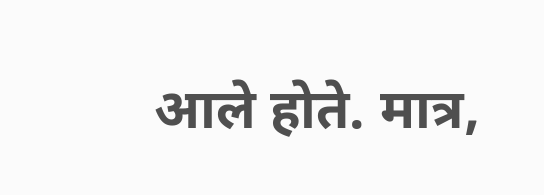आले होते. मात्र,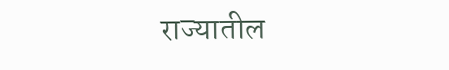राज्यातील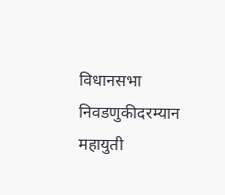विधानसभा निवडणुकीदरम्यान महायुती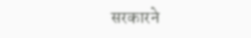सरकारने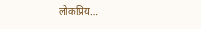लोकप्रिय…